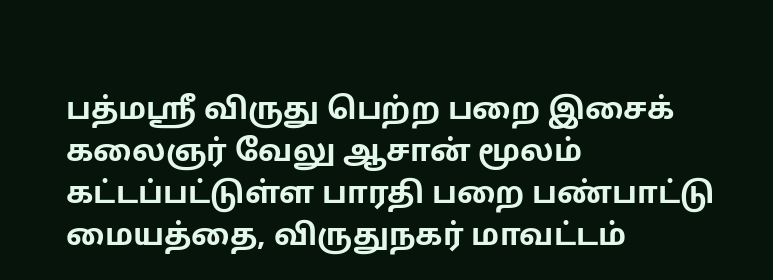பத்மஸ்ரீ விருது பெற்ற பறை இசைக் கலைஞர் வேலு ஆசான் மூலம் கட்டப்பட்டுள்ள பாரதி பறை பண்பாட்டு மையத்தை, விருதுநகர் மாவட்டம்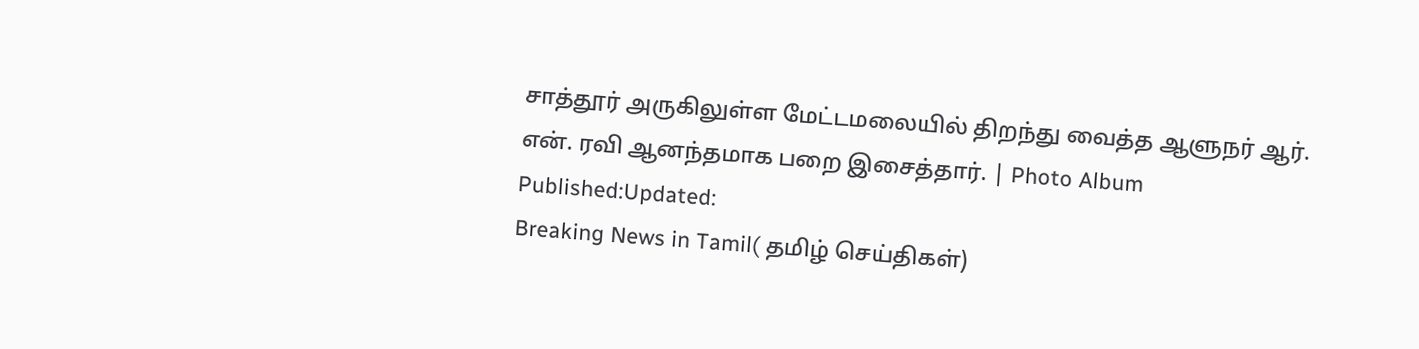சாத்தூர் அருகிலுள்ள மேட்டமலையில் திறந்து வைத்த ஆளுநர் ஆர். என். ரவி ஆனந்தமாக பறை இசைத்தார். | Photo Album
Published:Updated:
Breaking News in Tamil( தமிழ் செய்திகள்)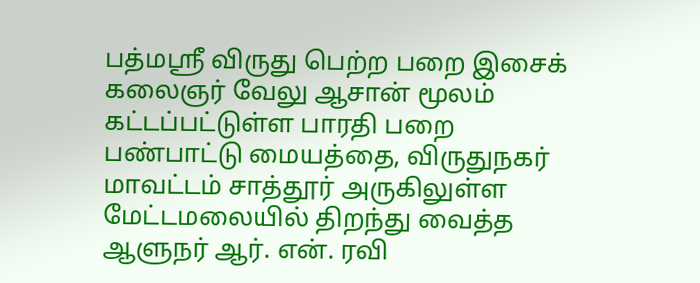பத்மஸ்ரீ விருது பெற்ற பறை இசைக் கலைஞர் வேலு ஆசான் மூலம் கட்டப்பட்டுள்ள பாரதி பறை பண்பாட்டு மையத்தை, விருதுநகர் மாவட்டம் சாத்தூர் அருகிலுள்ள மேட்டமலையில் திறந்து வைத்த ஆளுநர் ஆர். என். ரவி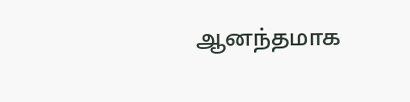ஆனந்தமாக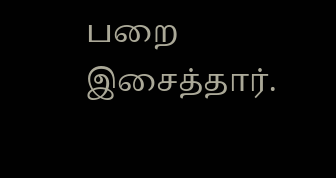பறை இசைத்தார்.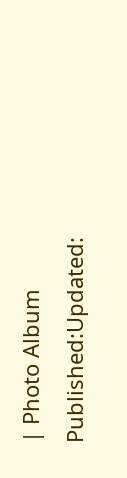| Photo Album
Published:Updated: